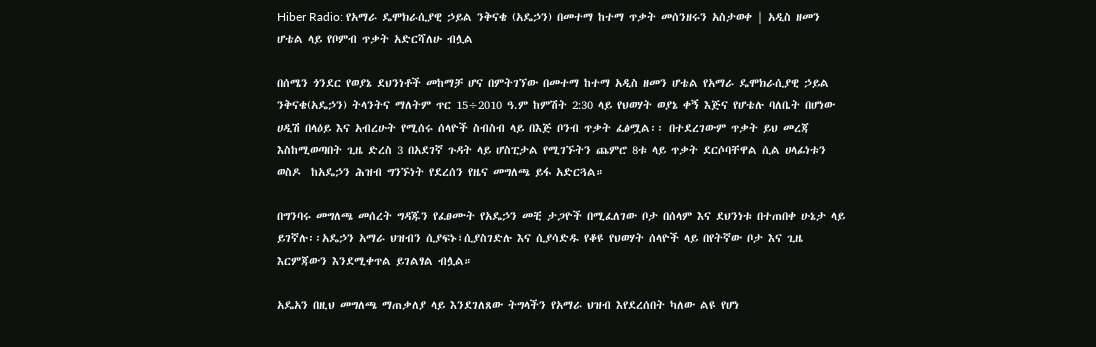Hiber Radio: የአማራ ዴሞክራሲያዊ ኃይል ንቅናቄ (አዴኃን) በመተማ ከተማ ጥቃት መሰንዘሩን አስታወቀ | አዲስ ዘመን ሆቴል ላይ የቦምብ ጥቃት አድርሻለሁ ብሏል

በሰሜን ጎንደር የወያኔ ደህንነቶች መከማቻ ሆና በምትገኘው በመተማ ከተማ አዲስ ዘመን ሆቴል የአማራ ዴሞክራሲያዊ ኃይል ንቅናቄ(አዴኃን) ትላንትና ማለትም ጥር 15÷2010 ዓ.ም ከምሽት 2:30 ላይ የህወሃት ወያኔ ቀኝ እጅና የሆቴሉ ባለቤት በሆነው ሀዲሽ በላዕይ እና አብረሁት የሚሰሩ ሰላዮች ስብስብ ላይ በእጅ ቦንብ ጥቃት ፈፅሟል፡፡ በተደረገውም ጥቃት ይህ መረጃ እስከሚወጣበት ጊዜ ድረስ 3 በአደገኛ ጉዳት ላይ ሆስፒታል የሚገኙትን ጨምሮ 8ቱ ላይ ጥቃት ደርሶባቸዋል ሲል ሀላፊነቱን ወስዶ  ከአዴኃን ሕዝብ ግንኙነት የደረሰን የዜና መግለጫ ይፋ አድርጓል።

በግንባሩ መግለጫ መሰረት ግዳጁን የፈፀሙት የአዴኃን መቺ ታጋዮች በሚፈለገው ቦታ በሰላም እና ደህንነቱ በተጠበቀ ሁኔታ ላይ ይገኛሉ፡፡አዴኃን አማራ ህዝብን ሲያፍኑ፣ሲያስገድሉ እና ሲያሳድዱ የቆዩ የህወሃት ሰላዮች ላይ በየትኛው ቦታ እና ጊዜ እርምጃውን እንደሚቀጥል ይገልፃል ብሏል።

አዴአን በዚህ መግለጫ ማጠቃለያ ላይ እንደገለጸው ትግላችን የአማራ ህዝብ እየደረሰበት ካለው ልዩ የሆነ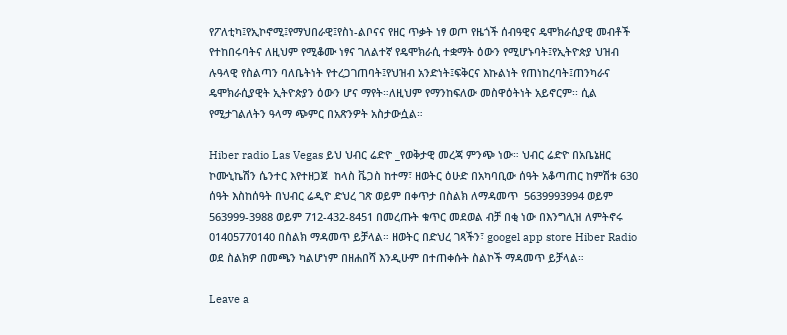የፖለቲካ፤የኢኮኖሚ፤የማህበራዊ፤የስነ-ልቦናና የዘር ጥቃት ነፃ ወጦ የዜጎች ሰብዓዊና ዴሞክራሲያዊ መብቶች የተከበሩባትና ለዚህም የሚቆሙ ነፃና ገለልተኛ የዴሞክራሲ ተቋማት ዕውን የሚሆኑባት፤የኢትዮጵያ ህዝብ ሉዓላዊ የስልጣን ባለቤትነት የተረጋገጠባት፤የህዝብ አንድነት፤ፍቅርና እኩልነት የጠነከረባት፤ጠንካራና ዴሞክራሲያዊት ኢትዮጵያን ዕውን ሆና ማየት።ለዚህም የማንከፍለው መስዋዕትነት አይኖርም፡፡ ሲል የሚታገልለትን ዓላማ ጭምር በአጽንዎት አስታውሷል።

Hiber radio Las Vegas ይህ ህብር ሬድዮ _የወቅታዊ መረጃ ምንጭ ነው። ህብር ሬድዮ በአቤኔዘር ኮሙኒኬሽን ሴንተር እየተዘጋጀ  ከላስ ቬጋስ ከተማ፣ ዘወትር ዕሁድ በአካባቢው ሰዓት አቆጣጠር ከምሽቱ 630 ሰዓት እስከሰዓት በህብር ሬዲዮ ድህረ ገጽ ወይም በቀጥታ በስልክ ለማዳመጥ  5639993994 ወይም 563999-3988 ወይም 712-432-8451 በመረጡት ቁጥር መደወል ብቻ በቂ ነው በእንግሊዝ ለምትኖሩ 01405770140 በስልክ ማዳመጥ ይቻላል። ዘወትር በድህረ ገጻችን፣ googel app store Hiber Radio ወደ ስልክዎ በመጫን ካልሆነም በዘሐበሻ እንዲሁም በተጠቀሱት ስልኮች ማዳመጥ ይቻላል።

Leave a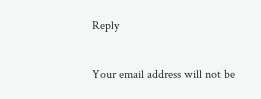Reply

Your email address will not be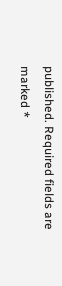published. Required fields are marked *